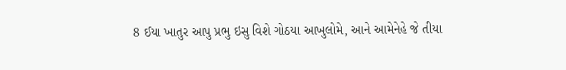8 ઈયા ખાતુર આપુ પ્રભુ ઇસુ વિશે ગોઠયા આખુલોમે, આને આમેનેહે જે તીયા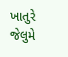ખાતુરે જેલુમે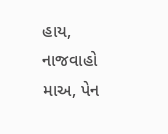હાય, નાજવાહો માઅ, પેન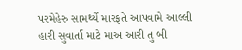પરમેહેરુ સામર્થ્યે મારફતે આપવામે આલ્લી હારી સુવાર્તા માટે માઅ આરી તુ બી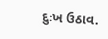દુઃખ ઉઠાવ.